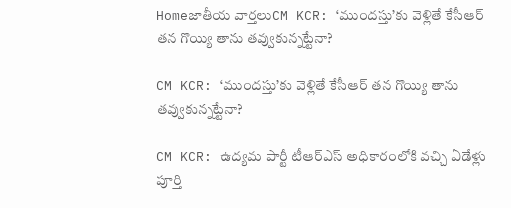Homeజాతీయ వార్తలుCM KCR: ‘ముందస్తు’కు వెళ్లితే కేసీఆర్ తన గొయ్యి తాను తవ్వుకున్నట్టేనా?

CM KCR: ‘ముందస్తు’కు వెళ్లితే కేసీఆర్ తన గొయ్యి తాను తవ్వుకున్నట్టేనా?

CM KCR: ఉద్యమ పార్టీ టీఆర్ఎస్ అధికారంలోకి వచ్చి ఏడేళ్లు పూర్తి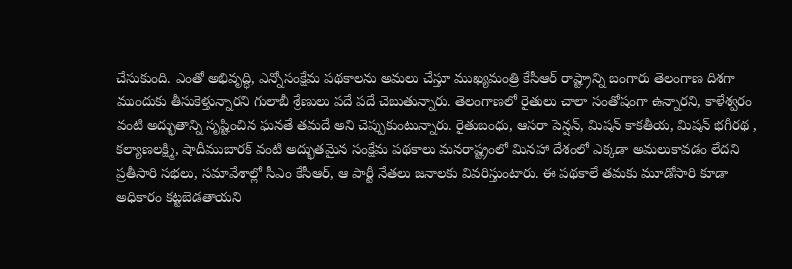చేసుకుంది. ఎంతో అభివృద్ధి, ఎన్నోసంక్షేమ పథకాలను అమలు చేస్తూ ముఖ్యమంత్రి కేసీఆర్ రాష్ట్రాన్ని బంగారు తెలంగాణ దిశగా ముందుకు తీసుకెళ్తున్నారని గులాబీ శ్రేణులు పదే పదే చెబుతున్నారు. తెలంగాణలో రైతులు చాలా సంతోషంగా ఉన్నారని, కాళేశ్వరం వంటి అద్భుతాన్ని సృష్టించిన ఘనతే తమదే అని చెప్పుకుంటున్నారు. రైతుబంధు, ఆసరా పెన్షన్, మిషన్ కాకతీయ, మిషన్ భగీరథ , కల్యాణలక్ష్మి, షాదీముబారక్ వంటి అద్భుతమైన సంక్షేమ పథకాలు మనరాష్ట్రంలో మినహా దేశంలో ఎక్కడా అమలుకావడం లేదని ప్రతీసారి సభలు, సమావేశాల్లో సీఎం కేసీఆర్, ఆ పార్టీ నేతలు జనాలకు వివరిస్తుంటారు. ఈ పథకాలే తమకు మూడోసారి కూడా అధికారం కట్టబెడతాయని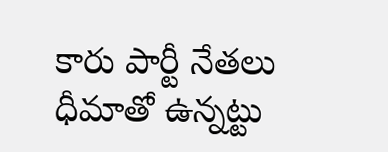కారు పార్టీ నేతలు ధీమాతో ఉన్నట్టు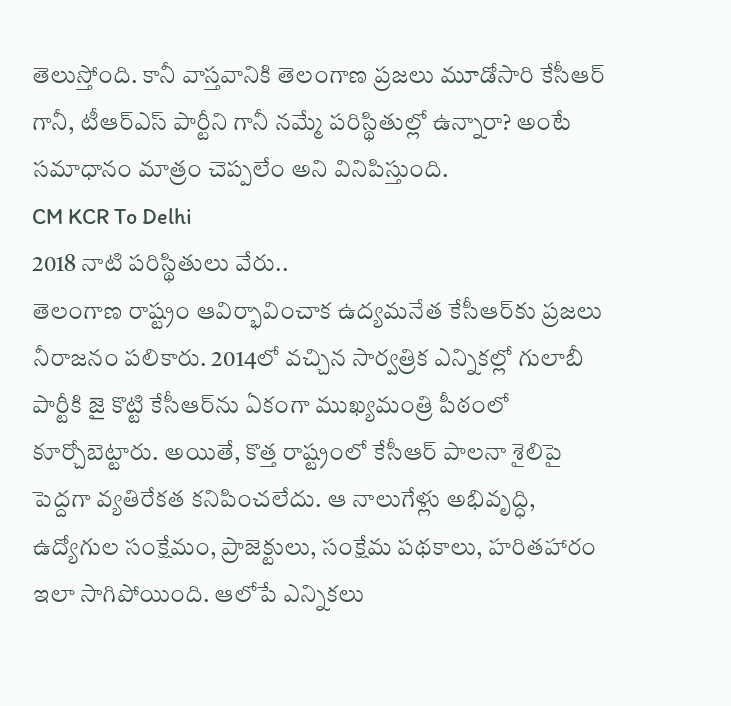తెలుస్తోంది. కానీ వాస్తవానికి తెలంగాణ ప్రజలు మూడోసారి కేసీఆర్ గానీ, టీఆర్ఎస్ పార్టీని గానీ నమ్మే పరిస్థితుల్లో ఉన్నారా? అంటే సమాధానం మాత్రం చెప్పలేం అని వినిపిస్తుంది.
CM KCR To Delhi
2018 నాటి పరిస్థితులు వేరు..
తెలంగాణ రాష్ట్రం ఆవిర్భావించాక ఉద్యమనేత కేసీఆర్‌కు ప్రజలు నీరాజనం పలికారు. 2014లో వచ్చిన సార్వత్రిక ఎన్నికల్లో గులాబీ పార్టీకి జై కొట్టి కేసీఆర్‌ను ఏకంగా ముఖ్యమంత్రి పీఠంలో కూర్చోబెట్టారు. అయితే, కొత్త రాష్ట్రంలో కేసీఆర్ పాలనా శైలిపై పెద్దగా వ్యతిరేకత కనిపించలేదు. ఆ నాలుగేళ్లు అభివృద్ధి, ఉద్యోగుల సంక్షేమం, ప్రాజెక్టులు, సంక్షేమ పథకాలు, హరితహారం ఇలా సాగిపోయింది. ఆలోపే ఎన్నికలు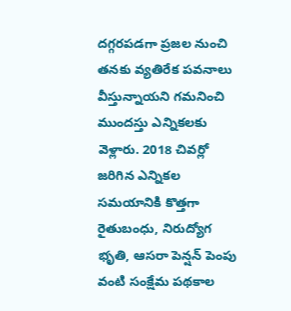దగ్గరపడగా ప్రజల నుంచి తనకు వ్యతిరేక పవనాలు వీస్తున్నాయని గమనించి ముందస్తు ఎన్నికలకు వెళ్లారు. 2018 చివర్లో జరిగిన ఎన్నికల సమయానికి కొత్తగా రైతుబంధు, నిరుద్యోగ భృతి, ఆసరా పెన్షన్ పెంపు వంటి సంక్షేమ పథకాల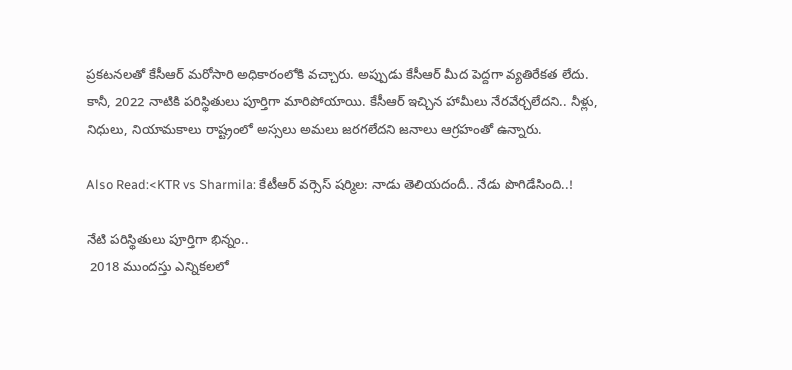ప్రకటనలతో కేసీఆర్ మరోసారి అధికారంలోకి వచ్చారు. అప్పుడు కేసీఆర్ మీద పెద్దగా వ్యతిరేకత లేదు. కానీ, 2022 నాటికి పరిస్థితులు పూర్తిగా మారిపోయాయి. కేసీఆర్ ఇచ్చిన హామీలు నేరవేర్చలేదని.. నీళ్లు, నిధులు, నియామకాలు రాష్ట్రంలో అస్సలు అమలు జరగలేదని జనాలు ఆగ్రహంతో ఉన్నారు.

Also Read:<KTR vs Sharmila: కేటీఆర్ వర్సెస్ షర్మిల: నాడు తెలియదందీ.. నేడు పొగిడేసింది..!

నేటి పరిస్థితులు పూర్తిగా భిన్నం..
 2018 ముందస్తు ఎన్నికలలో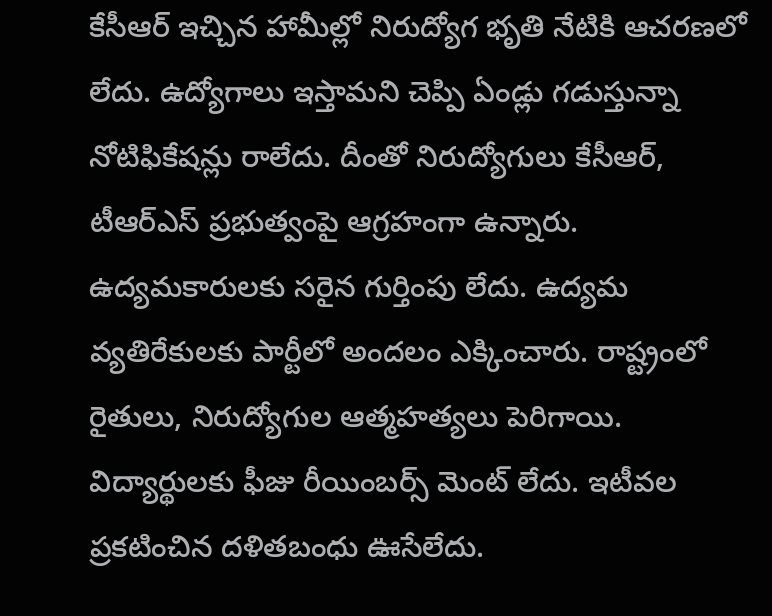కేసీఆర్ ఇచ్చిన హామీల్లో నిరుద్యోగ భృతి నేటికి ఆచరణలో లేదు. ఉద్యోగాలు ఇస్తామని చెప్పి ఏండ్లు గడుస్తున్నా నోటిఫికేషన్లు రాలేదు. దీంతో నిరుద్యోగులు కేసీఆర్‌, టీఆర్ఎస్ ప్రభుత్వంపై ఆగ్రహంగా ఉన్నారు. ఉద్యమకారులకు సరైన గుర్తింపు లేదు. ఉద్యమ వ్యతిరేకులకు పార్టీలో అందలం ఎక్కించారు. రాష్ట్రంలో రైతులు, నిరుద్యోగుల ఆత్మహత్యలు పెరిగాయి. విద్యార్థులకు ఫీజు రీయింబర్స్ మెంట్ లేదు. ఇటీవల ప్రకటించిన దళితబంధు ఊసేలేదు.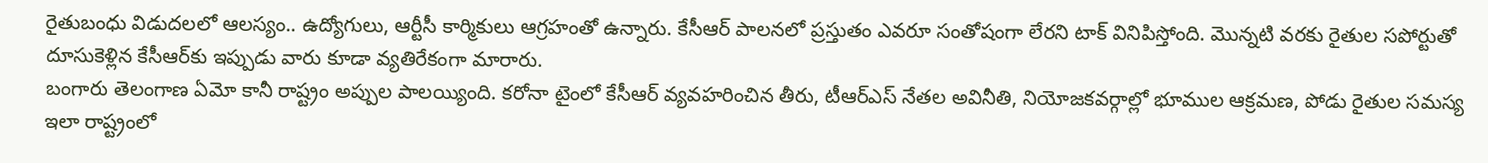రైతుబంధు విడుదలలో ఆలస్యం.. ఉద్యోగులు, ఆర్టీసీ కార్మికులు ఆగ్రహంతో ఉన్నారు. కేసీఆర్ పాలనలో ప్రస్తుతం ఎవరూ సంతోషంగా లేరని టాక్ వినిపిస్తోంది. మొన్నటి వరకు రైతుల సపోర్టుతో దూసుకెళ్లిన కేసీఆర్‌కు ఇప్పుడు వారు కూడా వ్యతిరేకంగా మారారు.
బంగారు తెలంగాణ ఏమో కానీ రాష్ట్రం అప్పుల పాలయ్యింది. కరోనా టైంలో కేసీఆర్ వ్యవహరించిన తీరు, టీఆర్ఎస్ నేతల అవినీతి, నియోజకవర్గాల్లో భూముల ఆక్రమణ, పోడు రైతుల సమస్య ఇలా రాష్ట్రంలో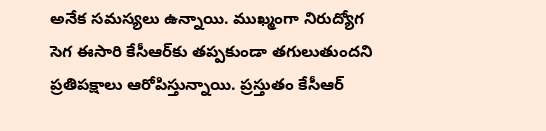అనేక సమస్యలు ఉన్నాయి. ముఖ్మంగా నిరుద్యోగ సెగ ఈసారి కేసీఆర్‌కు తప్పకుండా తగులుతుందని ప్రతిపక్షాలు ఆరోపిస్తున్నాయి. ప్రస్తుతం కేసీఆర్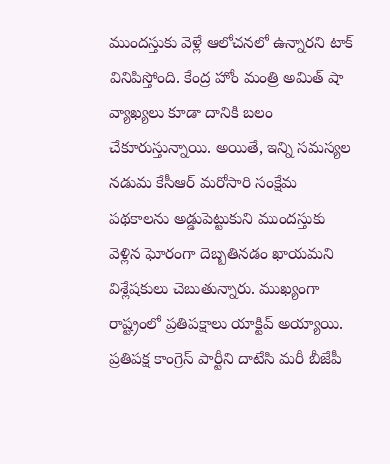ముందస్తుకు వెళ్లే ఆలోచనలో ఉన్నారని టాక్ వినిపిస్తోంది. కేంద్ర హోం మంత్రి అమిత్ షా వ్యాఖ్యలు కూడా దానికి బలం చేకూరుస్తున్నాయి. అయితే, ఇన్ని సమస్యల నడుమ కేసీఆర్ మరోసారి సంక్షేమ పథకాలను అడ్డుపెట్టుకుని ముందస్తుకు వెళ్లిన ఘోరంగా దెబ్బతినడం ఖాయమని విశ్లేషకులు చెబుతున్నారు. ముఖ్యంగా రాష్ట్రంలో ప్రతిపక్షాలు యాక్టివ్ అయ్యాయి. ప్రతిపక్ష కాంగ్రెస్ పార్టీని దాటేసి మరీ బీజేపీ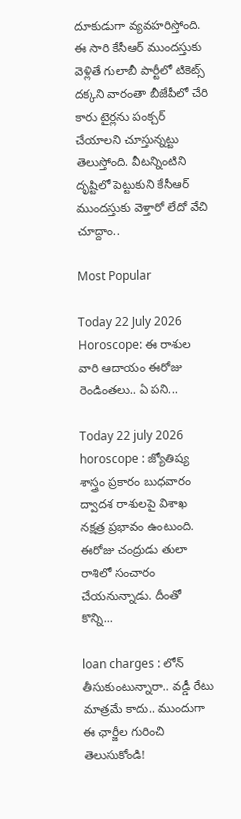దూకుడుగా వ్యవహరిస్తోంది. ఈ సారి కేసీఆర్ ముందస్తుకు వెళ్లితే గులాబీ పార్టీలో టికెట్స్ దక్కని వారంతా బీజేపీలో చేరి కారు టైర్లను పంక్చర్ చేయాలని చూస్తున్నట్టు తెలుస్తోంది. వీటన్నింటిని దృష్టిలో పెట్టుకుని కేసీఆర్ ముందస్తుకు వెళ్తారో లేదో వేచి చూద్దాం..

Most Popular

Today 22 July 2026 Horoscope: ఈ రాశుల వారి ఆదాయం ఈరోజు రెండింతలు.. ఏ పని...

Today 22 july 2026 horoscope : జ్యోతిష్య శాస్త్రం ప్రకారం బుధవారం ద్వాదశ రాశులపై విశాఖ నక్షత్ర ప్రభావం ఉంటుంది. ఈరోజు చంద్రుడు తులా రాశిలో సంచారం చేయనున్నాడు. దీంతో కొన్ని...

loan charges : లోన్ తీసుకుంటున్నారా.. వడ్డీ రేటు మాత్రమే కాదు.. ముందుగా ఈ ఛార్జీల గురించి తెలుసుకోండి!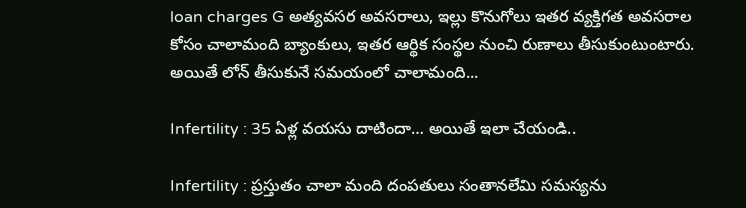loan charges G అత్యవసర అవసరాలు, ఇల్లు కొనుగోలు ఇతర వ్యక్తిగత అవసరాల కోసం చాలామంది బ్యాంకులు, ఇతర ఆర్థిక సంస్థల నుంచి రుణాలు తీసుకుంటుంటారు. అయితే లోన్ తీసుకునే సమయంలో చాలామంది...

Infertility : 35 ఏళ్ల వయసు దాటిందా… అయితే ఇలా చేయండి..

Infertility : ప్రస్తుతం చాలా మంది దంపతులు సంతానలేమి సమస్యను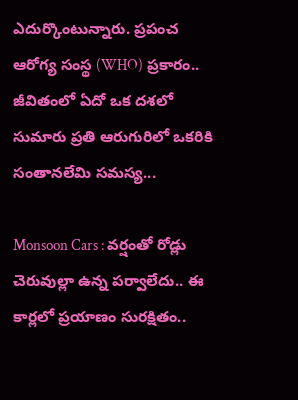ఎదుర్కొంటున్నారు. ప్రపంచ ఆరోగ్య సంస్థ (WHO) ప్రకారం.. జీవితంలో ఏదో ఒక దశలో సుమారు ప్రతి ఆరుగురిలో ఒకరికి సంతానలేమి సమస్య...

Monsoon Cars : వర్షంతో రోడ్లు చెరువుల్లా ఉన్న పర్వాలేదు.. ఈ కార్లలో ప్రయాణం సురక్షితం..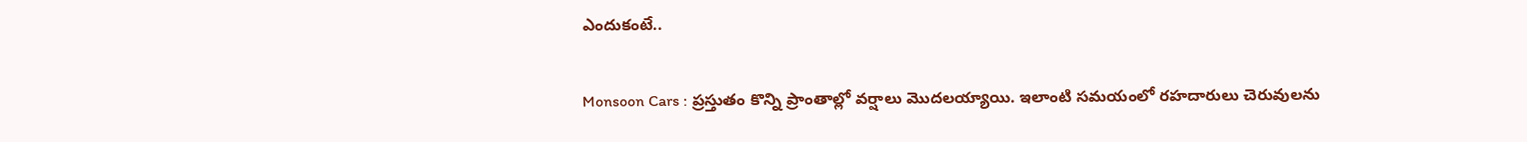ఎందుకంటే..

Monsoon Cars : ప్రస్తుతం కొన్ని ప్రాంతాల్లో వర్షాలు మొదలయ్యాయి. ఇలాంటి సమయంలో రహదారులు చెరువులను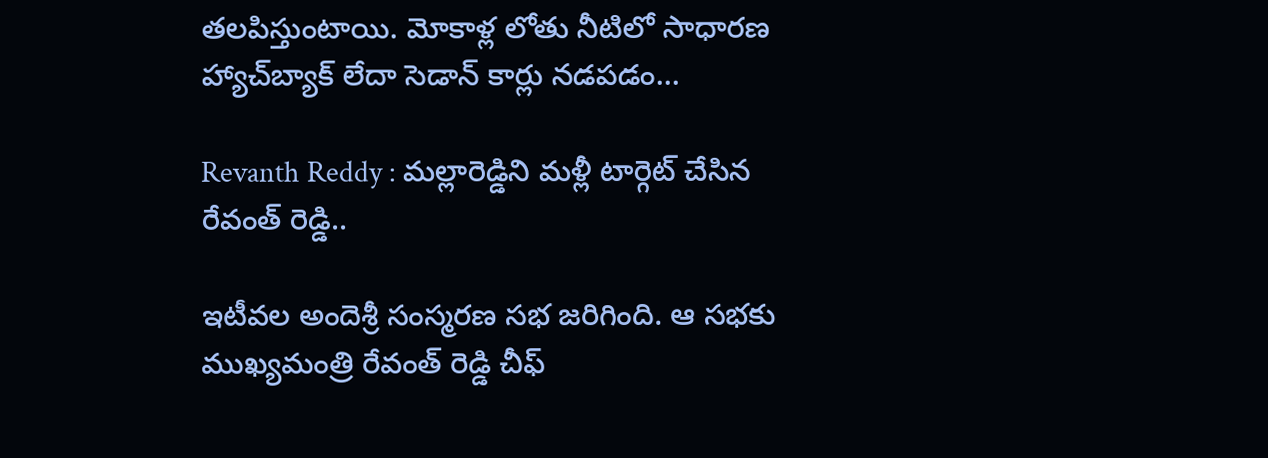తలపిస్తుంటాయి. మోకాళ్ల లోతు నీటిలో సాధారణ హ్యాచ్‌బ్యాక్ లేదా సెడాన్ కార్లు నడపడం...

Revanth Reddy : మల్లారెడ్డిని మళ్లీ టార్గెట్ చేసిన రేవంత్ రెడ్డి..

ఇటీవల అందెశ్రీ సంస్మరణ సభ జరిగింది. ఆ సభకు ముఖ్యమంత్రి రేవంత్ రెడ్డి చీఫ్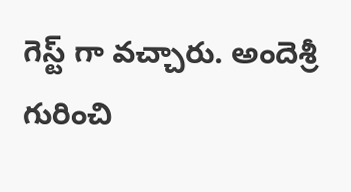గెస్ట్ గా వచ్చారు. అందెశ్రీ గురించి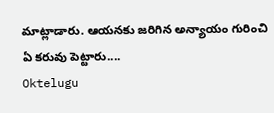మాట్లాడారు. ఆయనకు జరిగిన అన్యాయం గురించి ఏ కరువు పెట్టారు....
Oktelugu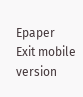Epaper
Exit mobile version